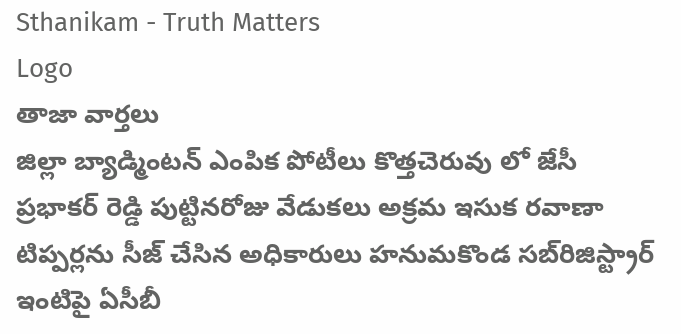Sthanikam - Truth Matters
Logo
తాజా వార్తలు
జిల్లా బ్యాడ్మింటన్ ఎంపిక పోటీలు కొత్తచెరువు లో జేసీ ప్రభాకర్ రెడ్డి పుట్టినరోజు వేడుకలు అక్రమ ఇసుక రవాణా టిప్పర్లను సీజ్ చేసిన అధికారులు హనుమకొండ సబ్‌రిజిస్ట్రార్ ఇంటిపై ఏసీబీ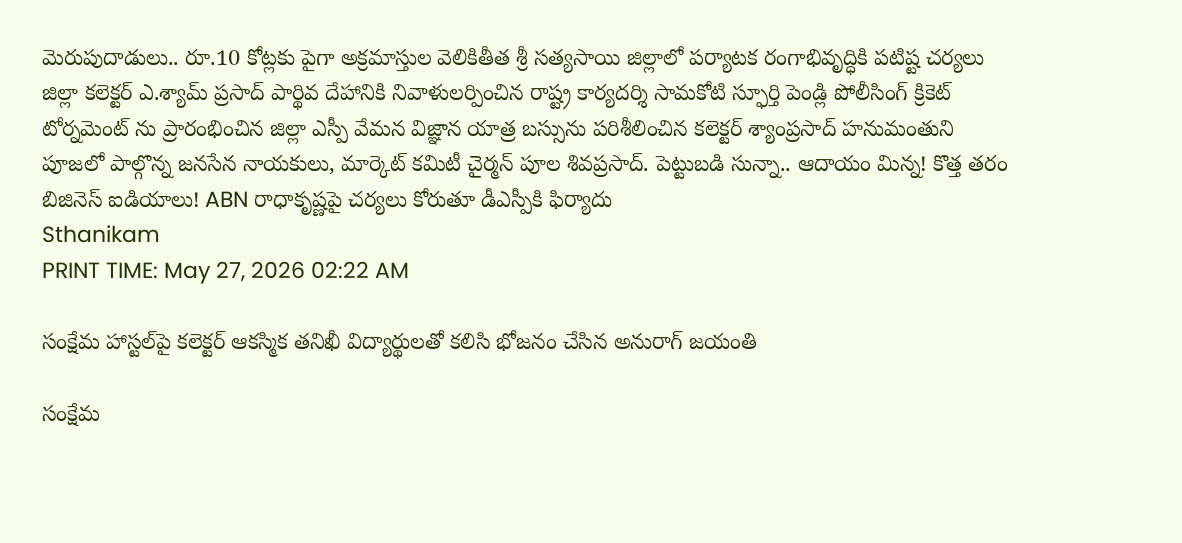మెరుపుదాడులు.. రూ.10 కోట్లకు పైగా అక్రమాస్తుల వెలికితీత శ్రీ సత్యసాయి జిల్లాలో పర్యాటక రంగాభివృద్ధికి పటిష్ట చర్యలు జిల్లా కలెక్టర్ ఎ.శ్యామ్ ప్రసాద్ పార్థివ దేహానికి నివాళులర్పించిన రాష్ట్ర కార్యదర్శి సామకోటి స్ఫూర్తి పెండ్లి పోలీసింగ్ క్రికెట్ టోర్నమెంట్ ను ప్రారంభించిన జిల్లా ఎస్పీ వేమన విజ్ఞాన యాత్ర బస్సును పరిశీలించిన కలెక్టర్ శ్యాంప్రసాద్ హనుమంతుని పూజలో పాల్గొన్న జనసేన నాయకులు, మార్కెట్ కమిటీ చైర్మన్ పూల శివప్రసాద్. పెట్టుబడి సున్నా.. ఆదాయం మిన్న! కొత్త తరం బిజినెస్ ఐడియాలు! ABN రాధాకృష్ణపై చర్యలు కోరుతూ డీఎస్పీకి ఫిర్యాదు
Sthanikam
PRINT TIME: May 27, 2026 02:22 AM

సంక్షేమ హాస్టల్‌పై కలెక్టర్ ఆకస్మిక తనిఖీ విద్యార్థులతో కలిసి భోజనం చేసిన అనురాగ్ జయంతి

సంక్షేమ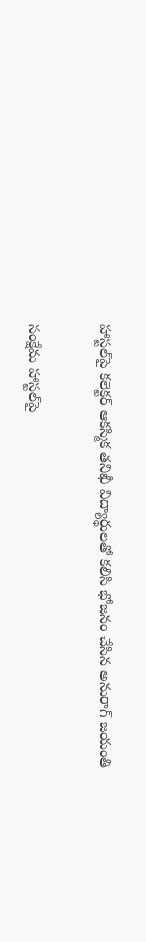హాస్టల్‌పై కలెక్టర్ ఆకస్మిక తనిఖీ విద్యార్థులతో కలిసి భోజనం చేసిన అనురాగ్ జయంతి

సంక్షేమ హాస్టల్‌పై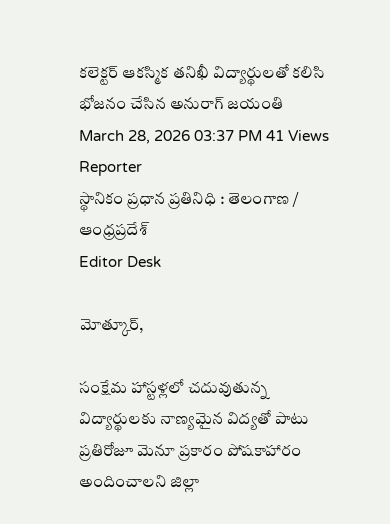కలెక్టర్ ఆకస్మిక తనిఖీ విద్యార్థులతో కలిసి భోజనం చేసిన అనురాగ్ జయంతి
March 28, 2026 03:37 PM 41 Views
Reporter
స్థానికం ప్రధాన ప్రతినిధి : తెలంగాణ / ఆంధ్రప్రదేశ్
Editor Desk

మోత్కూర్,

సంక్షేమ హాస్టళ్లలో చదువుతున్న విద్యార్థులకు నాణ్యమైన విద్యతో పాటు ప్రతిరోజూ మెనూ ప్రకారం పోషకాహారం అందించాలని జిల్లా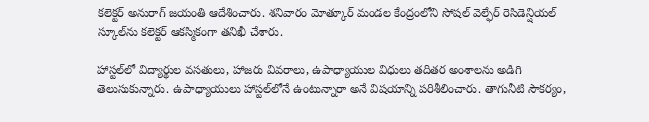కలెక్టర్ అనురాగ్ జయంతి ఆదేశించారు. శనివారం మోత్కూర్ మండల కేంద్రంలోని సోషల్ వెల్ఫేర్ రెసిడెన్షియల్ స్కూల్‌ను కలెక్టర్ ఆకస్మికంగా తనిఖీ చేశారు.

హాస్టల్‌లో విద్యార్థుల వసతులు, హాజరు వివరాలు, ఉపాధ్యాయుల విధులు తదితర అంశాలను అడిగి తెలుసుకున్నారు. ఉపాధ్యాయులు హాస్టల్‌లోనే ఉంటున్నారా అనే విషయాన్ని పరిశీలించారు. తాగునీటి సౌకర్యం,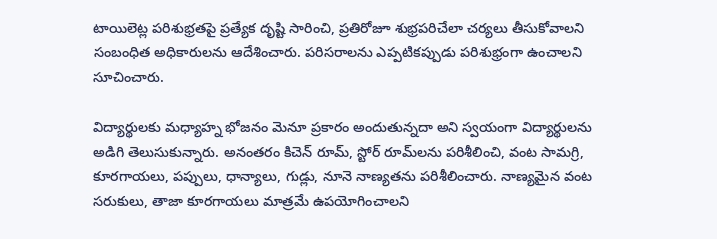టాయిలెట్ల పరిశుభ్రతపై ప్రత్యేక దృష్టి సారించి, ప్రతిరోజూ శుభ్రపరిచేలా చర్యలు తీసుకోవాలని సంబంధిత అధికారులను ఆదేశించారు. పరిసరాలను ఎప్పటికప్పుడు పరిశుభ్రంగా ఉంచాలని సూచించారు.

విద్యార్థులకు మధ్యాహ్న భోజనం మెనూ ప్రకారం అందుతున్నదా అని స్వయంగా విద్యార్థులను అడిగి తెలుసుకున్నారు. అనంతరం కిచెన్ రూమ్, స్టోర్ రూమ్‌లను పరిశీలించి, వంట సామగ్రి, కూరగాయలు, పప్పులు, ధాన్యాలు, గుడ్లు, నూనె నాణ్యతను పరిశీలించారు. నాణ్యమైన వంట సరుకులు, తాజా కూరగాయలు మాత్రమే ఉపయోగించాలని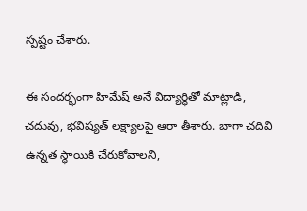స్పష్టం చేశారు.

ఈ సందర్భంగా హిమేష్ అనే విద్యార్థితో మాట్లాడి, చదువు, భవిష్యత్ లక్ష్యాలపై ఆరా తీశారు. బాగా చదివి ఉన్నత స్థాయికి చేరుకోవాలని,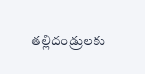తల్లిదండ్రులకు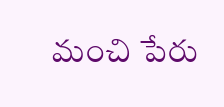మంచి పేరు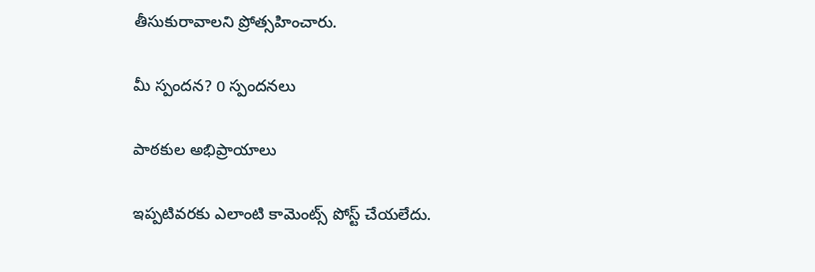తీసుకురావాలని ప్రోత్సహించారు.

మీ స్పందన? 0 స్పందనలు

పాఠకుల అభిప్రాయాలు

ఇప్పటివరకు ఎలాంటి కామెంట్స్ పోస్ట్ చేయలేదు.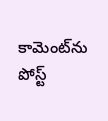కామెంట్‌ను పోస్ట్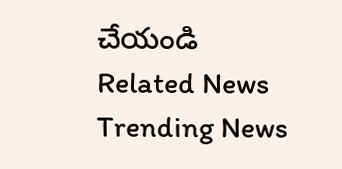చేయండి
Related News
Trending News